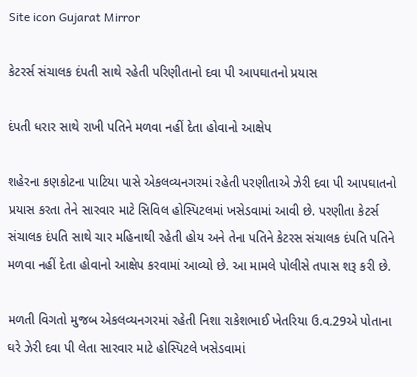Site icon Gujarat Mirror

કેટરર્સ સંચાલક દંપતી સાથે રહેતી પરિણીતાનો દવા પી આપઘાતનો પ્રયાસ

દંપતી ધરાર સાથે રાખી પતિને મળવા નહીં દેતા હોવાનો આક્ષેપ

શહેરના કણકોટના પાટિયા પાસે એકલવ્યનગરમાં રહેતી પરણીતાએ ઝેરી દવા પી આપઘાતનો પ્રયાસ કરતા તેને સારવાર માટે સિવિલ હોસ્પિટલમાં ખસેડવામાં આવી છે. પરણીતા કેટર્સ સંચાલક દંપતિ સાથે ચાર મહિનાથી રહેતી હોય અને તેના પતિને કેટરસ સંચાલક દંપતિ પતિને મળવા નહીં દેતા હોવાનો આક્ષેપ કરવામાં આવ્યો છે. આ મામલે પોલીસે તપાસ શરૂ કરી છે.

મળતી વિગતો મુજબ એકલવ્યનગરમાં રહેતી નિશા રાકેશભાઈ ખેતરિયા ઉ.વ.29એ પોતાના ઘરે ઝેરી દવા પી લેતા સારવાર માટે હોસ્પિટલે ખસેડવામાં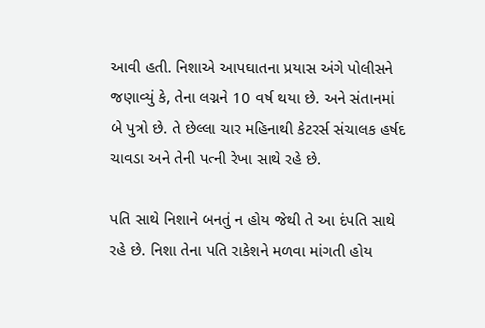આવી હતી. નિશાએ આપઘાતના પ્રયાસ અંગે પોલીસને જણાવ્યું કે, તેના લગ્નને 10 વર્ષ થયા છે. અને સંતાનમાં બે પુત્રો છે. તે છેલ્લા ચાર મહિનાથી કેટરર્સ સંચાલક હર્ષદ ચાવડા અને તેની પત્ની રેખા સાથે રહે છે.

પતિ સાથે નિશાને બનતું ન હોય જેથી તે આ દંપતિ સાથે રહે છે. નિશા તેના પતિ રાકેશને મળવા માંગતી હોય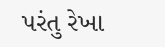પરંતુ રેખા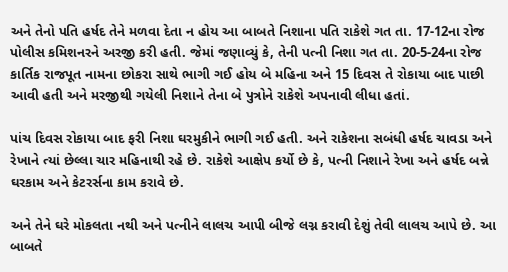અને તેનો પતિ હર્ષદ તેને મળવા દેતા ન હોય આ બાબતે નિશાના પતિ રાકેશે ગત તા. 17-12ના રોજ પોલીસ કમિશનરને અરજી કરી હતી. જેમાં જણાવ્યું કે, તેની પત્ની નિશા ગત તા. 20-5-24ના રોજ કાર્તિક રાજપૂત નામના છોકરા સાથે ભાગી ગઈ હોય બે મહિના અને 15 દિવસ તે રોકાયા બાદ પાછી આવી હતી અને મરજીથી ગયેલી નિશાને તેના બે પુત્રોને રાકેશે અપનાવી લીધા હતાં.

પાંચ દિવસ રોકાયા બાદ ફરી નિશા ઘરમુકીને ભાગી ગઈ હતી. અને રાકેશના સબંધી હર્ષદ ચાવડા અને રેખાને ત્યાં છેલ્લા ચાર મહિનાથી રહે છે. રાકેશે આક્ષેપ કર્યો છે કે, પત્ની નિશાને રેખા અને હર્ષદ બન્ને ઘરકામ અને કેટરર્સના કામ કરાવે છે.

અને તેને ઘરે મોકલતા નથી અને પત્નીને લાલચ આપી બીજે લગ્ન કરાવી દેશું તેવી લાલચ આપે છે. આ બાબતે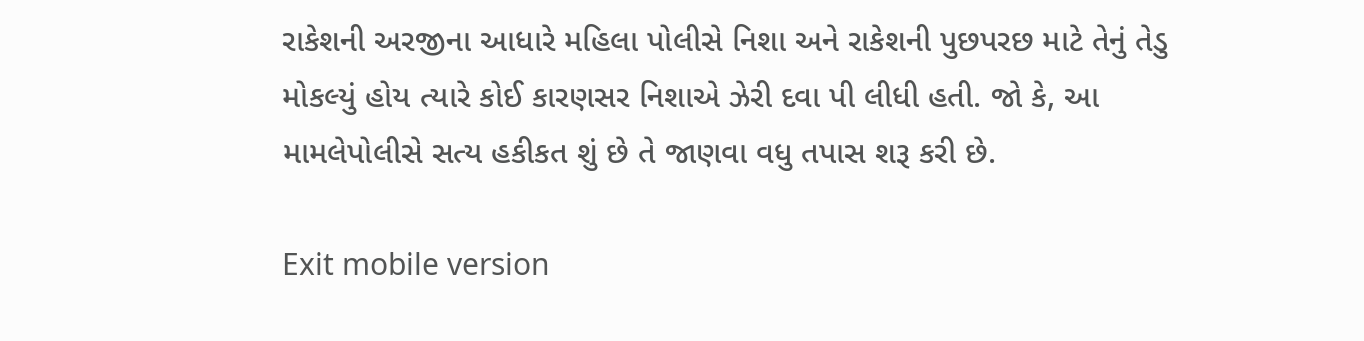રાકેશની અરજીના આધારે મહિલા પોલીસે નિશા અને રાકેશની પુછપરછ માટે તેનું તેડુ મોકલ્યું હોય ત્યારે કોઈ કારણસર નિશાએ ઝેરી દવા પી લીધી હતી. જો કે, આ મામલેપોલીસે સત્ય હકીકત શું છે તે જાણવા વધુ તપાસ શરૂ કરી છે.

Exit mobile version